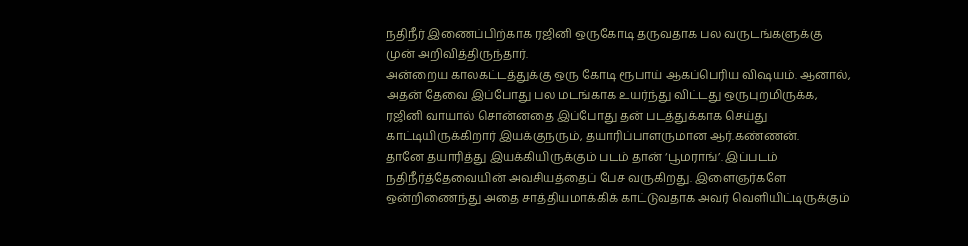நதிநீர் இணைப்பிற்காக ரஜினி ஒருகோடி தருவதாக பல வருடங்களுக்கு முன் அறிவித்திருந்தார்.
அன்றைய காலகட்டத்துக்கு ஒரு கோடி ரூபாய் ஆகப்பெரிய விஷயம். ஆனால், அதன் தேவை இப்போது பல மடங்காக உயர்ந்து விட்டது ஒருபுறமிருக்க, ரஜினி வாயால் சொன்னதை இப்போது தன் படத்துக்காக செய்து காட்டியிருக்கிறார் இயக்குநரும், தயாரிப்பாளருமான ஆர்.கண்ணன்.
தானே தயாரித்து இயக்கியிருக்கும் படம் தான் ‘பூமராங்’. இப்படம் நதிநீர்த்தேவையின் அவசியத்தைப் பேச வருகிறது. இளைஞர்களே ஒன்றிணைந்து அதை சாத்தியமாக்கிக் காட்டுவதாக அவர் வெளியிட்டிருக்கும்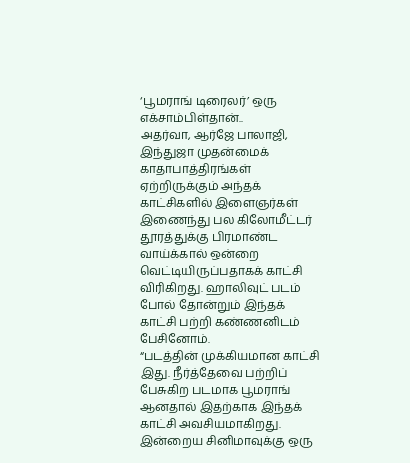‘பூமராங் டிரைலர்’ ஒரு எக்சாம்பிள்தான்..
அதர்வா, ஆர்ஜே பாலாஜி, இந்துஜா முதன்மைக் காதாபாத்திரங்கள் ஏற்றிருக்கும் அந்தக் காட்சிகளில் இளைஞர்கள் இணைந்து பல கிலோமீட்டர் தூரத்துக்கு பிரமாண்ட வாய்க்கால் ஒன்றை வெட்டியிருப்பதாகக் காட்சி விரிகிறது. ஹாலிவுட் படம் போல் தோன்றும் இந்தக் காட்சி பற்றி கண்ணனிடம் பேசினோம்.
“படத்தின் முக்கியமான காட்சி இது. நீர்த்தேவை பற்றிப் பேசுகிற படமாக பூமராங் ஆனதால் இதற்காக இந்தக் காட்சி அவசியமாகிறது. இன்றைய சினிமாவுக்கு ஒரு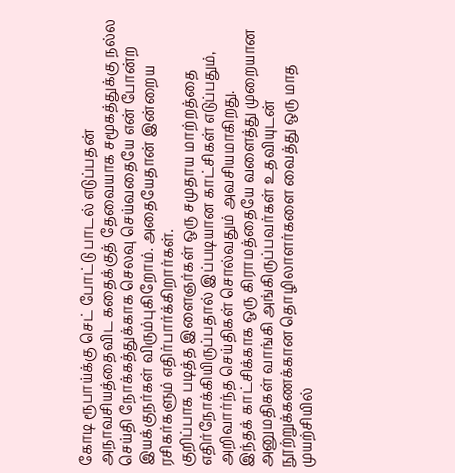கோடி ரூபாய்க்கு செட் போட்டு பாடல் எடுப்பதன் அநாவசியத்தைவிட கதைக்குத் தேவையாக சமூகத்துக்கு நல்ல செய்தி நோக்கத்துக்காக செலவு செய்வதையே என் போன்ற இயக்குநர்கள் விரும்புகிறோம். அதையேதான் இன்றைய ரசிகர்களும் எதிர்பார்க்கிறார்கள்.
குறிப்பாக படித்த இளைஞர்கள் ஒரு சமுதாய மாற்றத்தை எதிர்நோக்கியிருப்பதால் இப்படியான காட்சிகள் எடுப்பதும், அறிவார்ந்த செய்திகள் சொல்வதும் அவசியமாகிறது.
இந்தக் காட்சிக்காக ஒரு கிராமத்தையே வளைத்து முறையான அனுமதிகள் வாங்கி அங்கிருப்பவர்கள் உதவியுடன் நூற்றுக்கணக்கான தொழிலாளர்களை வைத்து ஒரு மாத முயற்சியில்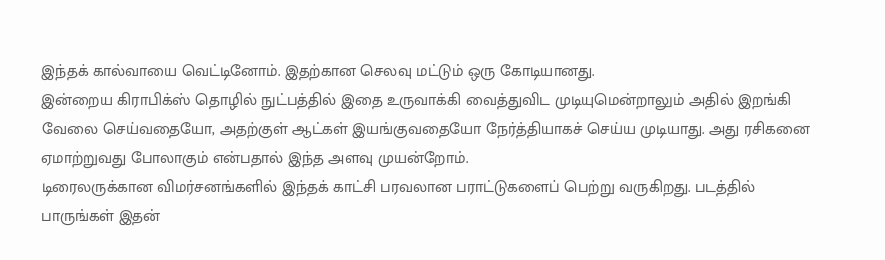இந்தக் கால்வாயை வெட்டினோம். இதற்கான செலவு மட்டும் ஒரு கோடியானது.
இன்றைய கிராபிக்ஸ் தொழில் நுட்பத்தில் இதை உருவாக்கி வைத்துவிட முடியுமென்றாலும் அதில் இறங்கி வேலை செய்வதையோ, அதற்குள் ஆட்கள் இயங்குவதையோ நேர்த்தியாகச் செய்ய முடியாது. அது ரசிகனை ஏமாற்றுவது போலாகும் என்பதால் இந்த அளவு முயன்றோம்.
டிரைலருக்கான விமர்சனங்களில் இந்தக் காட்சி பரவலான பராட்டுகளைப் பெற்று வருகிறது. படத்தில் பாருங்கள் இதன்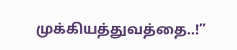முக்கியத்துவத்தை..!”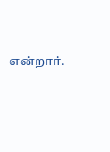என்றார்.